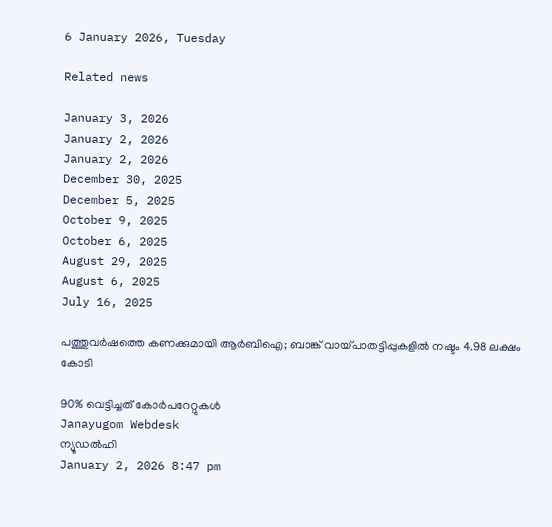6 January 2026, Tuesday

Related news

January 3, 2026
January 2, 2026
January 2, 2026
December 30, 2025
December 5, 2025
October 9, 2025
October 6, 2025
August 29, 2025
August 6, 2025
July 16, 2025

പത്തുവര്‍ഷത്തെ കണക്കുമായി ആര്‍ബിഐ; ബാങ്ക് വായ്പാതട്ടിപ്പുകളില്‍ നഷ്ടം 4.98 ലക്ഷം കോടി

90% വെട്ടിച്ചത് കോര്‍പറേറ്റുകള്‍
Janayugom Webdesk
ന്യൂഡല്‍ഹി
January 2, 2026 8:47 pm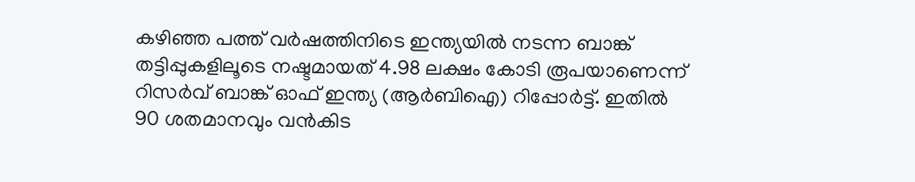കഴിഞ്ഞ പത്ത് വർഷത്തിനിടെ ഇന്ത്യയിൽ നടന്ന ബാങ്ക് തട്ടിപ്പുകളിലൂടെ നഷ്ടമായത് 4.98 ലക്ഷം കോടി രൂപയാണെന്ന് റിസര്‍വ് ബാങ്ക് ഓഫ് ഇന്ത്യ (ആർബിഐ) റിപ്പോർട്ട്. ഇതിൽ 90 ശതമാനവും വൻകിട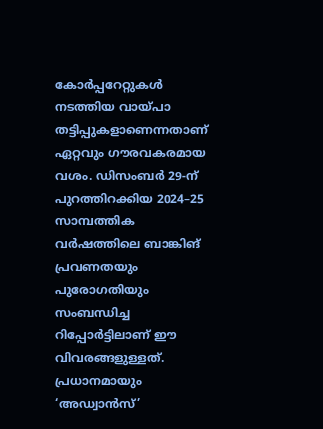കോർപ്പറേറ്റുകൾ നടത്തിയ വായ്പാ തട്ടിപ്പുകളാണെന്നതാണ് ഏറ്റവും ഗൗരവകരമായ വശം. ഡിസംബർ 29‑ന് പുറത്തിറക്കിയ 2024–25 സാമ്പത്തിക വർഷത്തിലെ ബാങ്കിങ് പ്രവണതയും പുരോഗതിയും സംബന്ധിച്ച റിപ്പോർട്ടിലാണ് ഈ വിവരങ്ങളുള്ളത്. പ്രധാനമായും ‘അഡ്വാൻസ്’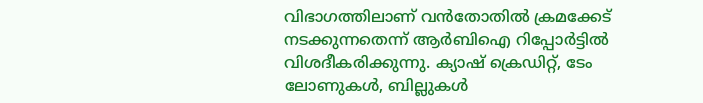വിഭാഗത്തിലാണ് വൻതോതിൽ ക്രമക്കേട് നടക്കുന്നതെന്ന് ആര്‍ബിഐ റിപ്പോര്‍ട്ടില്‍ വിശദീകരിക്കുന്നു. ക്യാഷ് ക്രെഡിറ്റ്, ടേം ലോണുകൾ, ബില്ലുകൾ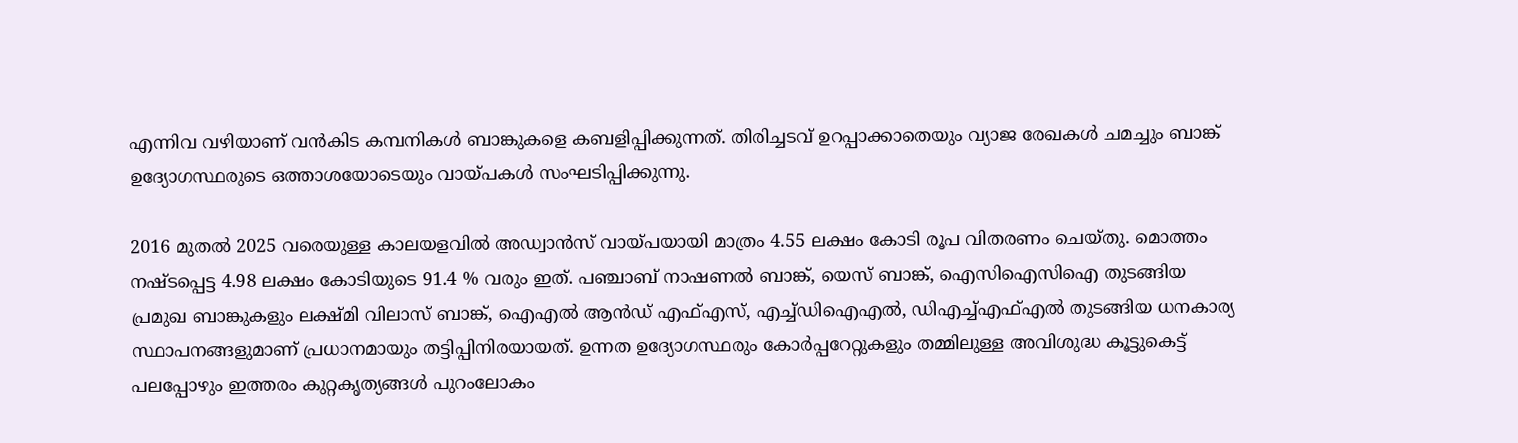എന്നിവ വഴിയാണ് വൻകിട കമ്പനികൾ ബാങ്കുകളെ കബളിപ്പിക്കുന്നത്. തിരിച്ചടവ് ഉറപ്പാക്കാതെയും വ്യാജ രേഖകൾ ചമച്ചും ബാങ്ക് ഉദ്യോഗസ്ഥരുടെ ഒത്താശയോടെയും വായ്പകൾ സംഘടിപ്പിക്കുന്നു.

2016 മുതൽ 2025 വരെയുള്ള കാലയളവിൽ അഡ്വാൻസ് വായ്പയായി മാത്രം 4.55 ലക്ഷം കോടി രൂപ വിതരണം ചെയ്തു. മൊത്തം നഷ്ടപ്പെട്ട 4.98 ലക്ഷം കോടിയുടെ 91.4 % വരും ഇത്. പഞ്ചാബ് നാഷണൽ ബാങ്ക്, യെസ് ബാങ്ക്, ഐസിഐസിഐ തുടങ്ങിയ പ്രമുഖ ബാങ്കുകളും ലക്ഷ്മി വിലാസ് ബാങ്ക്, ഐഎൽ ആൻഡ് എഫ്എസ്, എച്ച്ഡിഐഎൽ, ഡിഎച്ച്എഫ്എൽ തുടങ്ങിയ ധനകാര്യ സ്ഥാപനങ്ങളുമാണ് പ്രധാനമായും തട്ടിപ്പിനിരയായത്. ഉന്നത ഉദ്യോഗസ്ഥരും കോർപ്പറേറ്റുകളും തമ്മിലുള്ള അവിശുദ്ധ കൂട്ടുകെട്ട് പലപ്പോഴും ഇത്തരം കുറ്റകൃത്യങ്ങൾ പുറംലോകം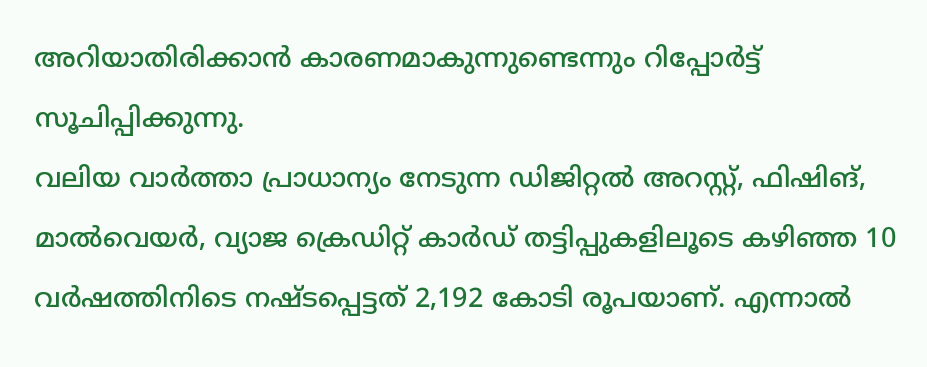അറിയാതിരിക്കാൻ കാരണമാകുന്നുണ്ടെന്നും റിപ്പോർട്ട് സൂചിപ്പിക്കുന്നു.
വലിയ വാർത്താ പ്രാധാന്യം നേടുന്ന ഡിജിറ്റൽ അറസ്റ്റ്, ഫിഷിങ്, മാൽവെയർ, വ്യാജ ക്രെഡിറ്റ് കാർഡ് തട്ടിപ്പുകളിലൂടെ കഴിഞ്ഞ 10 വർഷത്തിനിടെ നഷ്ടപ്പെട്ടത് 2,192 കോടി രൂപയാണ്. എന്നാൽ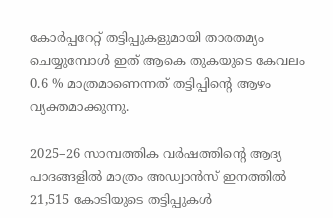കോർപ്പറേറ്റ് തട്ടിപ്പുകളുമായി താരതമ്യം ചെയ്യുമ്പോൾ ഇത് ആകെ തുകയുടെ കേവലം 0.6 % മാത്രമാണെന്നത് തട്ടിപ്പിന്റെ ആഴം വ്യക്തമാക്കുന്നു.

2025–26 സാമ്പത്തിക വർഷത്തിന്റെ ആദ്യ പാദങ്ങളിൽ മാത്രം അഡ്വാൻസ് ഇനത്തിൽ 21,515 കോടിയുടെ തട്ടിപ്പുകൾ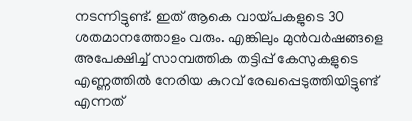നടന്നിട്ടുണ്ട്. ഇത് ആകെ വായ്പകളുടെ 30 ശതമാനത്തോളം വരും. എങ്കിലും മുൻവർഷങ്ങളെ അപേക്ഷിച്ച് സാമ്പത്തിക തട്ടിപ്പ് കേസുകളുടെ എണ്ണത്തിൽ നേരിയ കുറവ് രേഖപ്പെടുത്തിയിട്ടുണ്ട് എന്നത്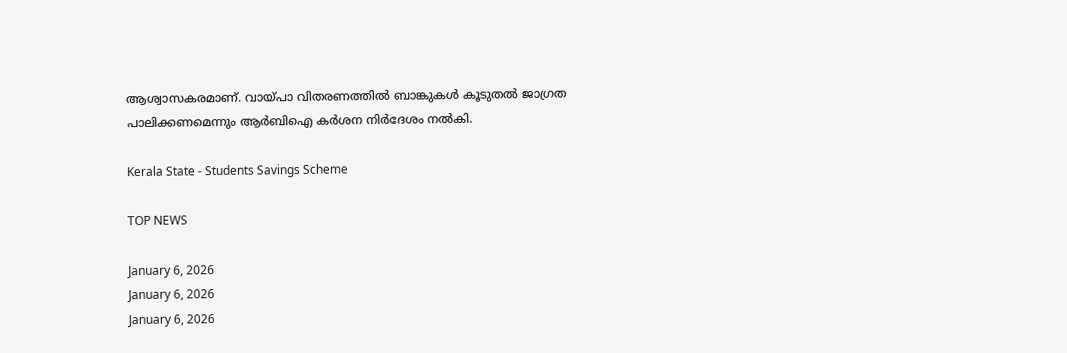ആശ്വാസകരമാണ്. വായ്പാ വിതരണത്തിൽ ബാങ്കുകൾ കൂടുതൽ ജാഗ്രത പാലിക്കണമെന്നും ആർബിഐ കർശന നിര്‍ദേശം നൽകി.

Kerala State - Students Savings Scheme

TOP NEWS

January 6, 2026
January 6, 2026
January 6, 2026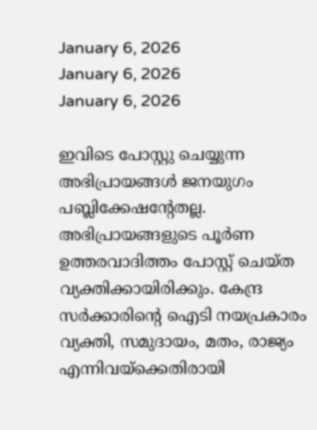January 6, 2026
January 6, 2026
January 6, 2026

ഇവിടെ പോസ്റ്റു ചെയ്യുന്ന അഭിപ്രായങ്ങള്‍ ജനയുഗം പബ്ലിക്കേഷന്റേതല്ല. അഭിപ്രായങ്ങളുടെ പൂര്‍ണ ഉത്തരവാദിത്തം പോസ്റ്റ് ചെയ്ത വ്യക്തിക്കായിരിക്കും. കേന്ദ്ര സര്‍ക്കാരിന്റെ ഐടി നയപ്രകാരം വ്യക്തി, സമുദായം, മതം, രാജ്യം എന്നിവയ്‌ക്കെതിരായി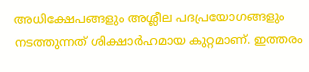അധിക്ഷേപങ്ങളും അശ്ലീല പദപ്രയോഗങ്ങളും നടത്തുന്നത് ശിക്ഷാര്‍ഹമായ കുറ്റമാണ്. ഇത്തരം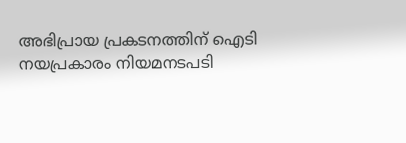അഭിപ്രായ പ്രകടനത്തിന് ഐടി നയപ്രകാരം നിയമനടപടി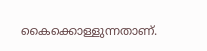കൈക്കൊള്ളുന്നതാണ്.